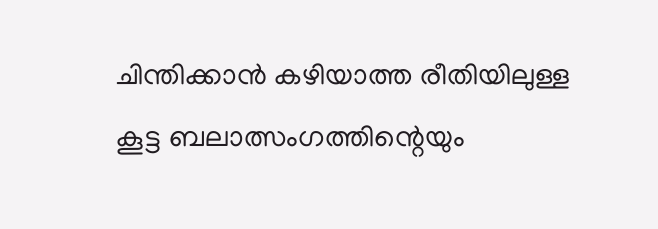ചിന്തിക്കാന്‍ കഴിയാത്ത രീതിയിലുള്ള കൂട്ട ബലാത്സംഗത്തിന്റെയും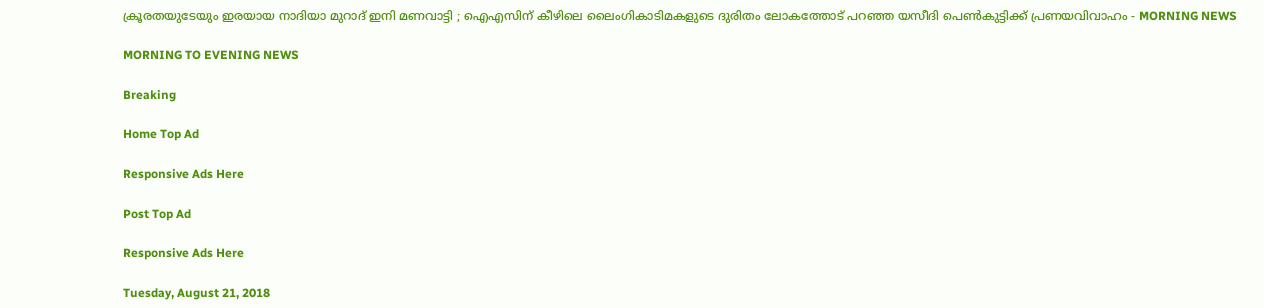ക്രൂരതയുടേയും ഇരയായ നാദിയാ മുറാദ് ഇനി മണവാട്ടി ; ഐഎസിന് കീഴിലെ ലൈംഗികാടിമകളുടെ ദുരിതം ലോകത്തോട് പറഞ്ഞ യസീദി പെണ്‍കുട്ടിക്ക് പ്രണയവിവാഹം - MORNING NEWS

MORNING TO EVENING NEWS

Breaking

Home Top Ad

Responsive Ads Here

Post Top Ad

Responsive Ads Here

Tuesday, August 21, 2018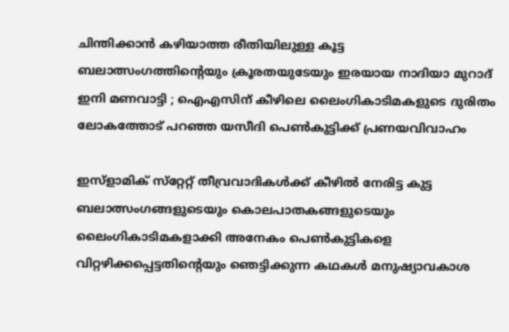ചിന്തിക്കാന്‍ കഴിയാത്ത രീതിയിലുള്ള കൂട്ട ബലാത്സംഗത്തിന്റെയും ക്രൂരതയുടേയും ഇരയായ നാദിയാ മുറാദ് ഇനി മണവാട്ടി ; ഐഎസിന് കീഴിലെ ലൈംഗികാടിമകളുടെ ദുരിതം ലോകത്തോട് പറഞ്ഞ യസീദി പെണ്‍കുട്ടിക്ക് പ്രണയവിവാഹം

ഇസ്‌ളാമിക് സ്‌റ്റേറ്റ് തീവ്രവാദികള്‍ക്ക് കീഴില്‍ നേരിട്ട കുട്ട ബലാത്സംഗങ്ങളുടെയും കൊലപാതകങ്ങളുടെയും ലൈംഗികാടിമകളാക്കി അനേകം പെണ്‍കുട്ടികളെ വിറ്റഴിക്കപ്പെട്ടതിന്റെയും ഞെട്ടിക്കുന്ന കഥകള്‍ മനുഷ്യാവകാശ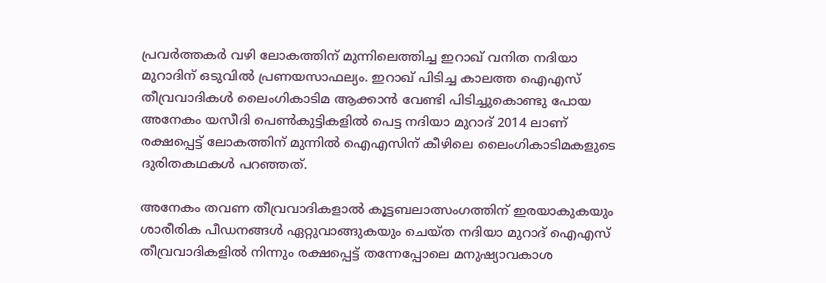പ്രവര്‍ത്തകര്‍ വഴി ലോകത്തിന് മുന്നിലെത്തിച്ച ഇറാഖ് വനിത നദിയാ മുറാദിന് ഒടുവില്‍ പ്രണയസാഫല്യം. ഇറാഖ് പിടിച്ച കാലത്ത ഐഎസ് തീവ്രവാദികള്‍ ലൈംഗികാടിമ ആക്കാന്‍ വേണ്ടി പിടിച്ചുകൊണ്ടു പോയ അനേകം യസീദി പെണ്‍കുട്ടികളില്‍ പെട്ട നദിയാ മുറാദ് 2014 ലാണ് രക്ഷപ്പെട്ട് ലോകത്തിന് മുന്നില്‍ ഐഎസിന് കീഴിലെ ലൈംഗികാടിമകളുടെ ദുരിതകഥകള്‍ പറഞ്ഞത്.

അനേകം തവണ തീവ്രവാദികളാല്‍ കൂട്ടബലാത്സംഗത്തിന് ഇരയാകുകയും ശാരീരിക പീഡനങ്ങള്‍ ഏറ്റുവാങ്ങുകയും ചെയ്ത നദിയാ മുറാദ് ഐഎസ് തീവ്രവാദികളില്‍ നിന്നും രക്ഷപ്പെട്ട് തന്നേപ്പോലെ മനുഷ്യാവകാശ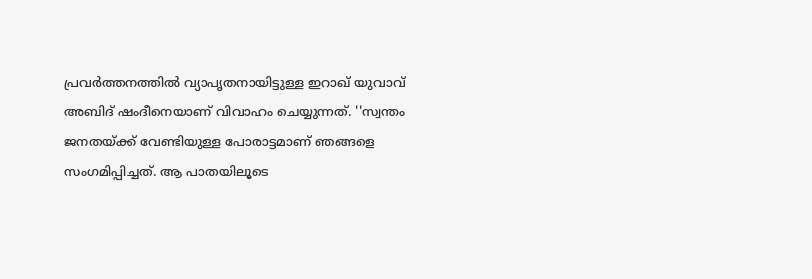പ്രവര്‍ത്തനത്തില്‍ വ്യാപൃതനായിട്ടുള്ള ഇറാഖ് യുവാവ് അബിദ് ഷംദീനെയാണ് വിവാഹം ചെയ്യുന്നത്. ''സ്വന്തം ജനതയ്ക്ക് വേണ്ടിയുള്ള പോരാട്ടമാണ് ഞങ്ങളെ സംഗമിപ്പിച്ചത്. ആ പാതയിലൂടെ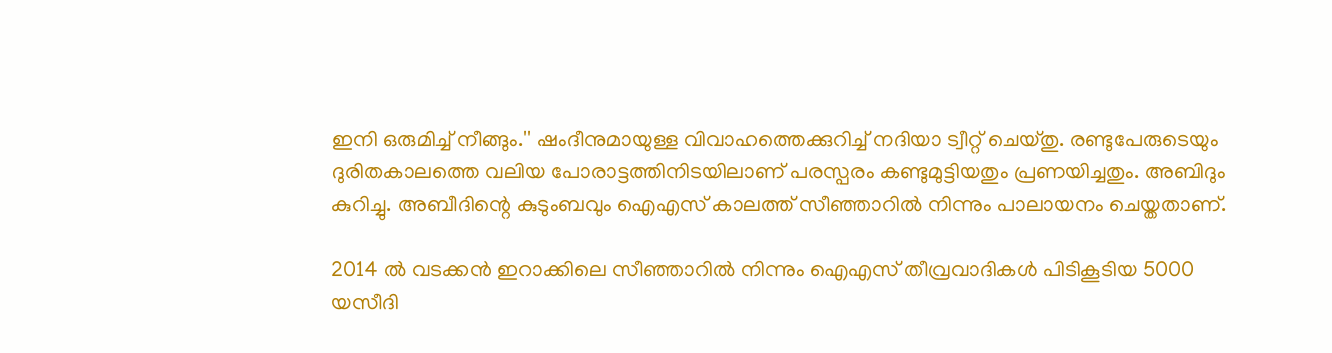ഇനി ഒരുമിച്ച് നീങ്ങും.'' ഷംദീനുമായുള്ള വിവാഹത്തെക്കുറിച്ച് നദിയാ ട്വീറ്റ് ചെയ്തു. രണ്ടുപേരുടെയും ദുരിതകാലത്തെ വലിയ പോരാട്ടത്തിനിടയിലാണ് പരസ്പരം കണ്ടുമുട്ടിയതും പ്രണയിച്ചതും. അബിദും കുറിച്ചു. അബീദിന്റെ കുടുംബവും ഐഎസ് കാലത്ത് സീഞ്ഞാറില്‍ നിന്നും പാലായനം ചെയ്തതാണ്.

2014 ല്‍ വടക്കന്‍ ഇറാക്കിലെ സീഞ്ഞാറില്‍ നിന്നും ഐഎസ് തീവ്രവാദികള്‍ പിടികൂടിയ 5000 യസീദി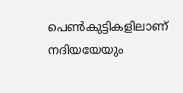പെണ്‍കുട്ടികളിലാണ് നദിയയേയും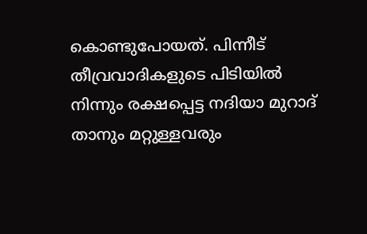കൊണ്ടുപോയത്. പിന്നീട് തീവ്രവാദികളുടെ പിടിയില്‍ നിന്നും രക്ഷപ്പെട്ട നദിയാ മുറാദ് താനും മറ്റുള്ളവരും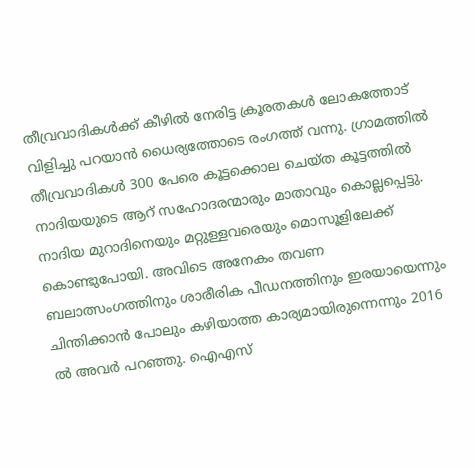തീവ്രവാദികള്‍ക്ക് കീഴില്‍ നേരിട്ട ക്രൂരതകള്‍ ലോകത്തോട് വിളിച്ചു പറയാന്‍ ധൈര്യത്തോടെ രംഗത്ത് വന്നു. ഗ്രാമത്തില്‍ തീവ്രവാദികള്‍ 300 പേരെ കൂട്ടക്കൊല ചെയ്ത കൂട്ടത്തില്‍ നാദിയയുടെ ആറ് സഹോദരന്മാരും മാതാവും കൊല്ലപ്പെട്ടു. നാദിയ മുറാദിനെയും മറ്റുള്ളവരെയും മൊസൂളിലേക്ക് കൊണ്ടുപോയി. അവിടെ അനേകം തവണ ബലാത്സംഗത്തിനും ശാരീരിക പീഡനത്തിനും ഇരയായെന്നും ചിന്തിക്കാന്‍ പോലും കഴിയാത്ത കാര്യമായിരുന്നെന്നും 2016 ല്‍ അവര്‍ പറഞ്ഞു. ഐഎസ്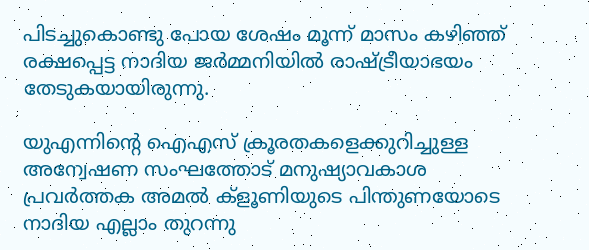പിടച്ചുകൊണ്ടു പോയ ശേഷം മൂന്ന് മാസം കഴിഞ്ഞ് രക്ഷപ്പെട്ട നാദിയ ജര്‍മ്മനിയില്‍ രാഷ്ട്രീയാഭയം തേടുകയായിരുന്നു.

യുഎന്നിന്റെ ഐഎസ് ക്രൂരതകളെക്കുറിച്ചുള്ള അന്വേഷണ സംഘത്തോട് മനുഷ്യാവകാശ പ്രവര്‍ത്തക അമല്‍ ക്‌ളൂണിയുടെ പിന്തുണയോടെ നാദിയ എല്ലാം തുറന്നു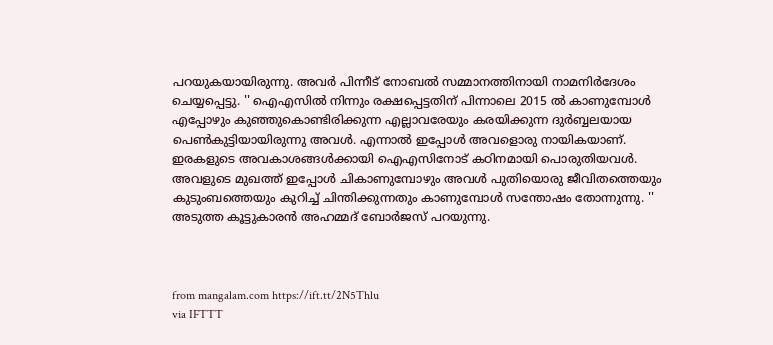പറയുകയായിരുന്നു. അവര്‍ പിന്നീട് നോബല്‍ സമ്മാനത്തിനായി നാമനിര്‍ദേശം ചെയ്യപ്പെട്ടു. '' ഐഎസില്‍ നിന്നും രക്ഷപ്പെട്ടതിന് പിന്നാലെ 2015 ല്‍ കാണുമ്പോള്‍ എപ്പോഴും കുഞ്ഞുകൊണ്ടിരിക്കുന്ന എല്ലാവരേയും കരയിക്കുന്ന ദുര്‍ബ്ബലയായ പെണ്‍കുട്ടിയായിരുന്നു അവള്‍. എന്നാല്‍ ഇപ്പോള്‍ അവളൊരു നായികയാണ്. ഇരകളുടെ അവകാശങ്ങള്‍ക്കായി ഐഎസിനോട് കഠിനമായി പൊരുതിയവള്‍. അവളുടെ മുഖത്ത് ഇപ്പോള്‍ ചികാണുമ്പോഴും അവള്‍ പുതിയൊരു ജീവിതത്തെയും കുടുംബത്തെയും കുറിച്ച് ചിന്തിക്കുന്നതും കാണുമ്പോള്‍ സന്തോഷം തോന്നുന്നു. '' അടുത്ത കൂട്ടുകാരന്‍ അഹമ്മദ് ബോര്‍ജസ് പറയുന്നു.



from mangalam.com https://ift.tt/2N5Thlu
via IFTTT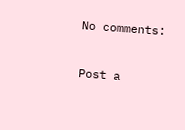No comments:

Post a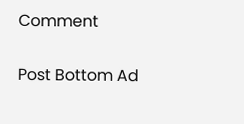Comment

Post Bottom Ad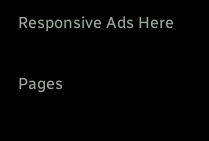Responsive Ads Here

Pages